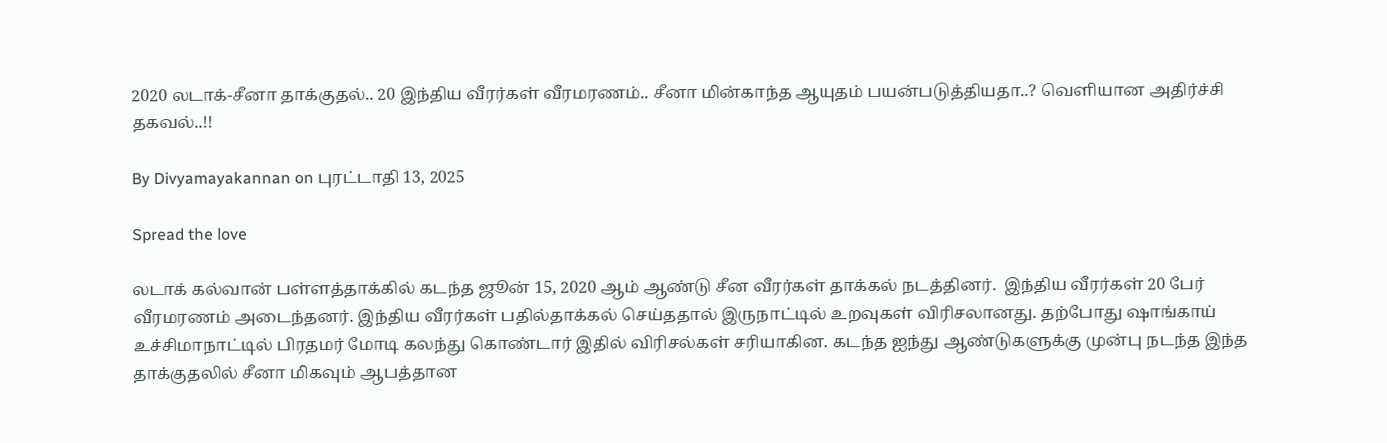2020 லடாக்-சீனா தாக்குதல்.. 20 இந்திய வீரர்கள் வீரமரணம்.. சீனா மின்காந்த ஆயுதம் பயன்படுத்தியதா..? வெளியான அதிர்ச்சி தகவல்..!!

By Divyamayakannan on புரட்டாதி 13, 2025

Spread the love

லடாக் கல்வான் பள்ளத்தாக்கில் கடந்த ஜூன் 15, 2020 ஆம் ஆண்டு சீன வீரர்கள் தாக்கல் நடத்தினர்.  இந்திய வீரர்கள் 20 பேர் வீரமரணம் அடைந்தனர். இந்திய வீரர்கள் பதில்தாக்கல் செய்ததால் இருநாட்டில் உறவுகள் விரிசலானது. தற்போது ஷாங்காய் உச்சிமாநாட்டில் பிரதமர் மோடி கலந்து கொண்டார் இதில் விரிசல்கள் சரியாகின. கடந்த ஐந்து ஆண்டுகளுக்கு முன்பு நடந்த இந்த தாக்குதலில் சீனா மிகவும் ஆபத்தான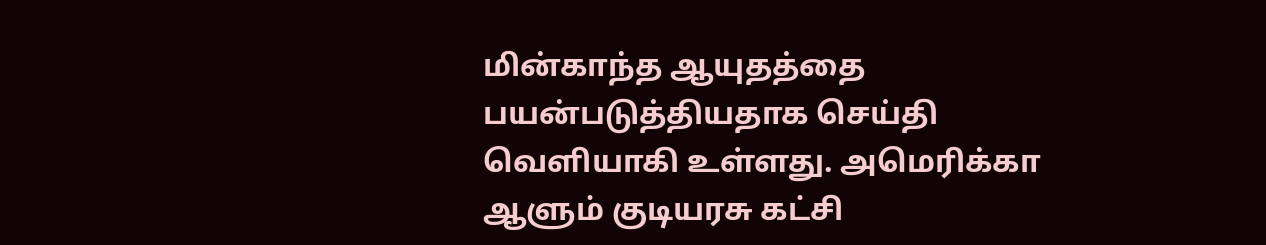மின்காந்த ஆயுதத்தை பயன்படுத்தியதாக செய்தி வெளியாகி உள்ளது. அமெரிக்கா ஆளும் குடியரசு கட்சி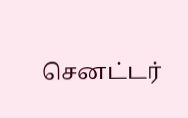செனட்டர்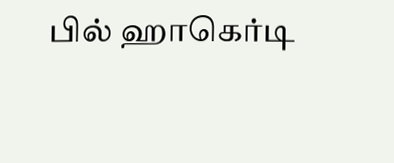பில் ஹாகெர்டி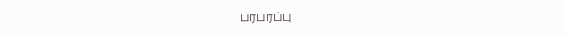பரபரப்பு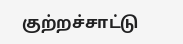குற்றச்சாட்டு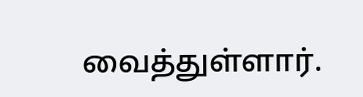வைத்துள்ளார்.